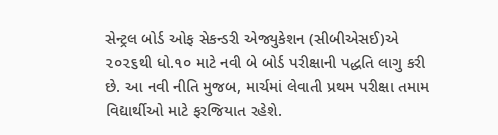સેન્ટ્રલ બોર્ડ ઓફ સેકન્ડરી એજ્યુકેશન (સીબીએસઈ)એ ૨૦૨૬થી ધો.૧૦ માટે નવી બે બોર્ડ પરીક્ષાની પદ્ધતિ લાગુ કરી છે. આ નવી નીતિ મુજબ, માર્ચમાં લેવાતી પ્રથમ પરીક્ષા તમામ વિદ્યાર્થીઓ માટે ફરજિયાત રહેશે.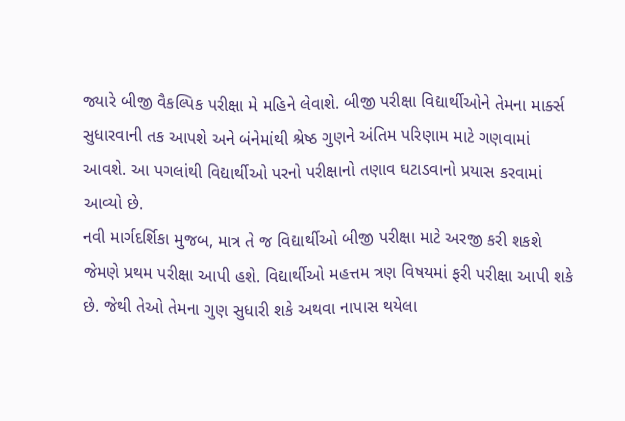જ્યારે બીજી વૈકલ્પિક પરીક્ષા મે મહિને લેવાશે. બીજી પરીક્ષા વિદ્યાર્થીઓને તેમના માર્ક્સ સુધારવાની તક આપશે અને બંનેમાંથી શ્રેષ્ઠ ગુણને અંતિમ પરિણામ માટે ગણવામાં આવશે. આ પગલાંથી વિદ્યાર્થીઓ પરનો પરીક્ષાનો તણાવ ઘટાડવાનો પ્રયાસ કરવામાં આવ્યો છે.
નવી માર્ગદર્શિકા મુજબ, માત્ર તે જ વિદ્યાર્થીઓ બીજી પરીક્ષા માટે અરજી કરી શકશે જેમણે પ્રથમ પરીક્ષા આપી હશે. વિદ્યાર્થીઓ મહત્તમ ત્રણ વિષયમાં ફરી પરીક્ષા આપી શકે છે. જેથી તેઓ તેમના ગુણ સુધારી શકે અથવા નાપાસ થયેલા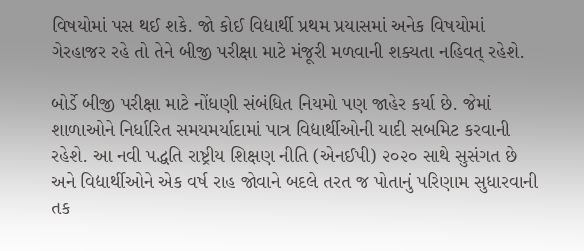વિષયોમાં પસ થઈ શકે. જો કોઈ વિદ્યાર્થી પ્રથમ પ્રયાસમાં અનેક વિષયોમાં ગેરહાજર રહે તો તેને બીજી પરીક્ષા માટે મંજૂરી મળવાની શક્યતા નહિવત્ રહેશે.

બોર્ડે બીજી પરીક્ષા માટે નોંધણી સંબંધિત નિયમો પણ જાહેર કર્યા છે. જેમાં શાળાઓને નિર્ધારિત સમયમર્યાદામાં પાત્ર વિદ્યાર્થીઓની યાદી સબમિટ કરવાની રહેશે. આ નવી પદ્ધતિ રાષ્ટ્રીય શિક્ષણ નીતિ (એનઈપી) ૨૦૨૦ સાથે સુસંગત છે અને વિદ્યાર્થીઓને એક વર્ષ રાહ જોવાને બદલે તરત જ પોતાનું પરિણામ સુધારવાની તક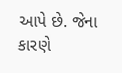આપે છે. જેના કારણે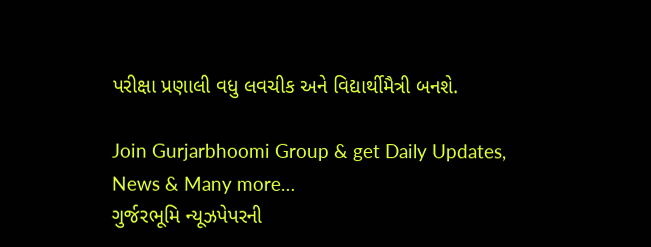પરીક્ષા પ્રણાલી વધુ લવચીક અને વિદ્યાર્થીમૈત્રી બનશે.

Join Gurjarbhoomi Group & get Daily Updates, News & Many more…
ગુર્જરભૂમિ ન્યૂઝપેપરની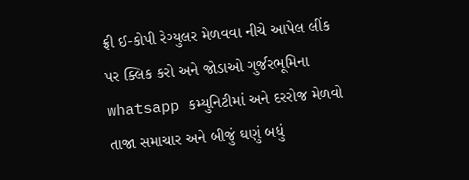ફ્રી ઈ-કોપી રેગ્યુલર મેળવવા નીચે આપેલ લીંક પર ક્લિક કરો અને જોડાઓ ગુર્જરભૂમિના whatsapp કમ્યુનિટીમાં અને દરરોજ મેળવો તાજા સમાચાર અને બીજું ઘણું બધું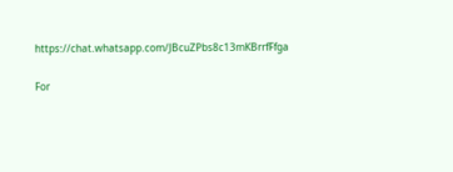https://chat.whatsapp.com/JBcuZPbs8c13mKBrrfFfga

For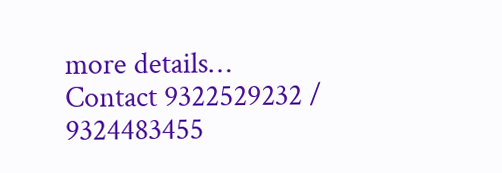more details… Contact 9322529232 / 9324483455